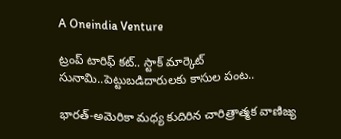A Oneindia Venture

ట్రంప్ టారిఫ్ కట్.. స్టాక్ మార్కెట్ సునామి..పెట్టుబడిదారులకు కాసుల పంట..

భారత్-అమెరికా మధ్య కుదిరిన చారిత్రాత్మక వాణిజ్య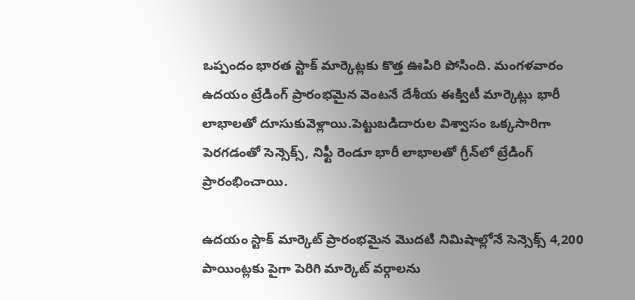ఒప్పందం భారత స్టాక్ మార్కెట్లకు కొత్త ఊపిరి పోసింది. మంగళవారం ఉదయం ట్రేడింగ్ ప్రారంభమైన వెంటనే దేశీయ ఈక్విటీ మార్కెట్లు భారీ లాభాలతో దూసుకువెళ్లాయి.పెట్టుబడిదారుల విశ్వాసం ఒక్కసారిగా పెరగడంతో సెన్సెక్స్, నిఫ్టీ రెండూ భారీ లాభాలతో గ్రీన్‌లో ట్రేడింగ్ ప్రారంభించాయి.

ఉదయం స్టాక్ మార్కెట్ ప్రారంభమైన మొదటి నిమిషాల్లోనే సెన్సెక్స్ 4,200 పాయింట్లకు పైగా పెరిగి మార్కెట్ వర్గాలను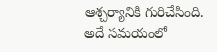ఆశ్చర్యానికి గురిచేసింది. అదే సమయంలో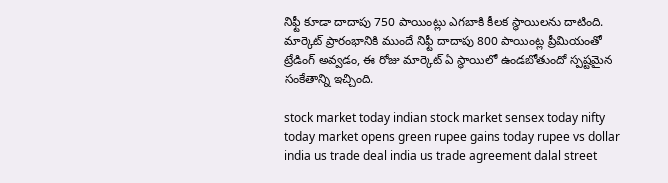నిఫ్టీ కూడా దాదాపు 750 పాయింట్లు ఎగబాకి కీలక స్థాయిలను దాటింది. మార్కెట్ ప్రారంభానికి ముందే నిఫ్టీ దాదాపు 800 పాయింట్ల ప్రీమియంతో ట్రేడింగ్ అవ్వడం, ఈ రోజు మార్కెట్ ఏ స్థాయిలో ఉండబోతుందో స్పష్టమైన సంకేతాన్ని ఇచ్చింది.

stock market today indian stock market sensex today nifty today market opens green rupee gains today rupee vs dollar india us trade deal india us trade agreement dalal street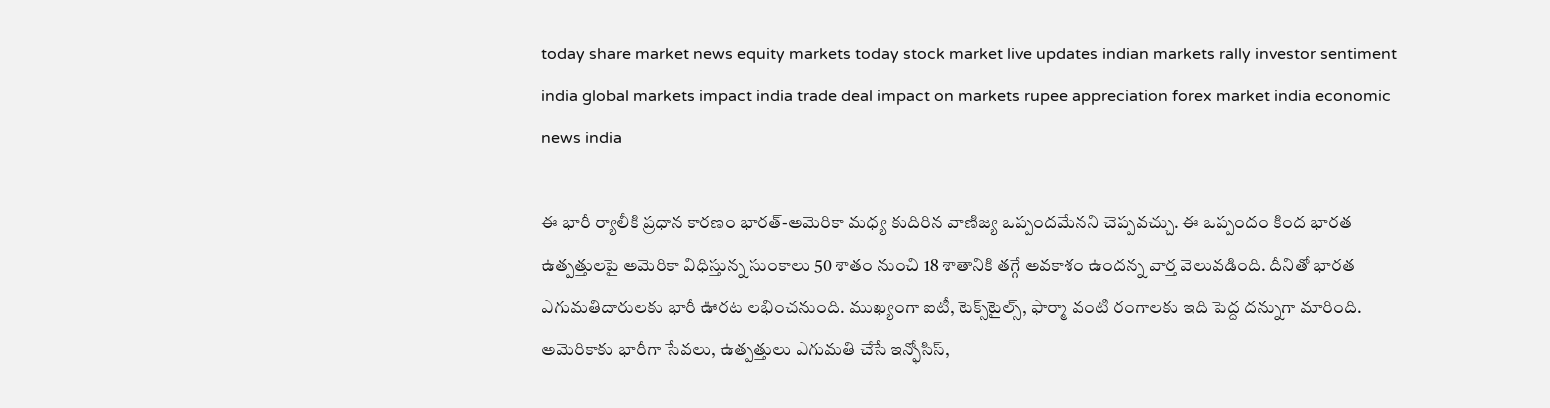today share market news equity markets today stock market live updates indian markets rally investor sentiment india global markets impact india trade deal impact on markets rupee appreciation forex market india economic news india

ఈ భారీ ర్యాలీకి ప్రధాన కారణం భారత్-అమెరికా మధ్య కుదిరిన వాణిజ్య ఒప్పందమేనని చెప్పవచ్చు. ఈ ఒప్పందం కింద భారత ఉత్పత్తులపై అమెరికా విధిస్తున్న సుంకాలు 50 శాతం నుంచి 18 శాతానికి తగ్గే అవకాశం ఉందన్న వార్త వెలువడింది. దీనితో భారత ఎగుమతిదారులకు భారీ ఊరట లభించనుంది. ముఖ్యంగా ఐటీ, టెక్స్‌టైల్స్, ఫార్మా వంటి రంగాలకు ఇది పెద్ద దన్నుగా మారింది. అమెరికాకు భారీగా సేవలు, ఉత్పత్తులు ఎగుమతి చేసే ఇన్ఫోసిస్,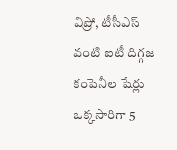విప్రో, టీసీఎస్ వంటి ఐటీ దిగ్గజ కంపెనీల షేర్లు ఒక్కసారిగా 5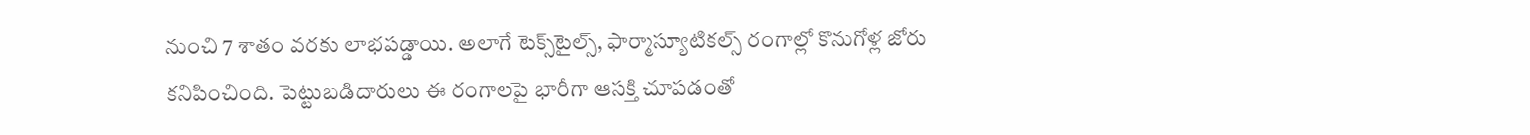నుంచి 7 శాతం వరకు లాభపడ్డాయి. అలాగే టెక్స్‌టైల్స్, ఫార్మాస్యూటికల్స్ రంగాల్లో కొనుగోళ్ల జోరు కనిపించింది. పెట్టుబడిదారులు ఈ రంగాలపై భారీగా ఆసక్తి చూపడంతో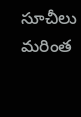సూచీలు మరింత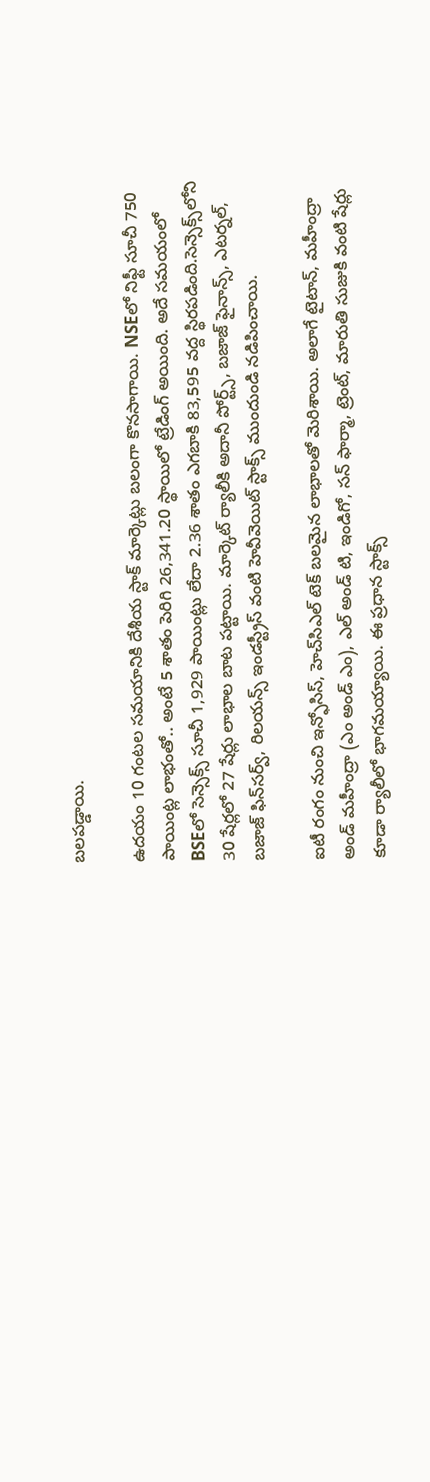బలపడ్డాయి.

ఉదయం 10 గంటల సమయానికి దేశీయ స్టాక్ మార్కెట్లు బలంగా కొనసాగాయి. NSEలో నిఫ్టీ సూచీ 750 పాయింట్ల లాభంతో.. అంటే 5 శాతం పెరిగి 26,341.20 స్థాయిలో ట్రేడింగ్ అయింది. అదే సమయంలో BSEలో సెన్సెక్స్ సూచీ 1,929 పాయింట్లు లేదా 2.36 శాతం ఎగబాకి 83,595 వద్ద స్థిరపడింది.సెన్సెక్స్‌లోని 30 షేర్లలో 27 షేర్లు లాభాల బాట పట్టాయి. మార్కెట్ ర్యాలీకి అదానీ పోర్ట్స్, బజాజ్ ఫైనాన్స్, ఎటర్నల్, బజాజ్ ఫిన్‌సర్వ్, రిలయన్స్ ఇండస్ట్రీస్ వంటి హెవీవెయిట్ స్టాక్స్ ముందుండి నడిపించాయి.

ఐటీ రంగం నుంచి ఇన్ఫోసిస్, హెచ్‌సిఎల్ టెక్ బలమైన లాభాలతో మెరిశాయి. అలాగే టైటాన్, మహీంద్రా అండ్ మహీంద్రా (ఎం అండ్ ఎం), ఎల్ అండ్ టి, ఇండిగో, సన్ ఫార్మా, ట్రెంట్, మారుతి సుజుకి వంటి షేర్లు కూడా ర్యాలీలో భాగమయ్యాయి. ఈ ప్రధాన స్టాక్స్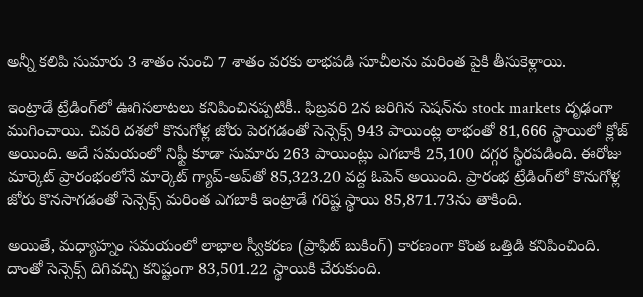అన్నీ కలిపి సుమారు 3 శాతం నుంచి 7 శాతం వరకు లాభపడి సూచీలను మరింత పైకి తీసుకెళ్లాయి.

ఇంట్రాడే ట్రేడింగ్‌లో ఊగిసలాటలు కనిపించినప్పటికీ.. ఫిబ్రవరి 2న జరిగిన సెషన్‌ను stock markets దృఢంగా ముగించాయి. చివరి దశలో కొనుగోళ్ల జోరు పెరగడంతో సెన్సెక్స్ 943 పాయింట్ల లాభంతో 81,666 స్థాయిలో క్లోజ్ అయింది. అదే సమయంలో నిఫ్టీ కూడా సుమారు 263 పాయింట్లు ఎగబాకి 25,100 దగ్గర స్థిరపడింది. ఈరోజు మార్కెట్ ప్రారంభంలోనే మార్కెట్ గ్యాప్-అప్‌తో 85,323.20 వద్ద ఓపెన్ అయింది. ప్రారంభ ట్రేడింగ్‌లో కొనుగోళ్ల జోరు కొనసాగడంతో సెన్సెక్స్ మరింత ఎగబాకి ఇంట్రాడే గరిష్ట స్థాయి 85,871.73ను తాకింది.

అయితే, మధ్యాహ్నం సమయంలో లాభాల స్వీకరణ (ప్రాఫిట్ బుకింగ్) కారణంగా కొంత ఒత్తిడి కనిపించింది. దాంతో సెన్సెక్స్ దిగివచ్చి కనిష్టంగా 83,501.22 స్థాయికి చేరుకుంది.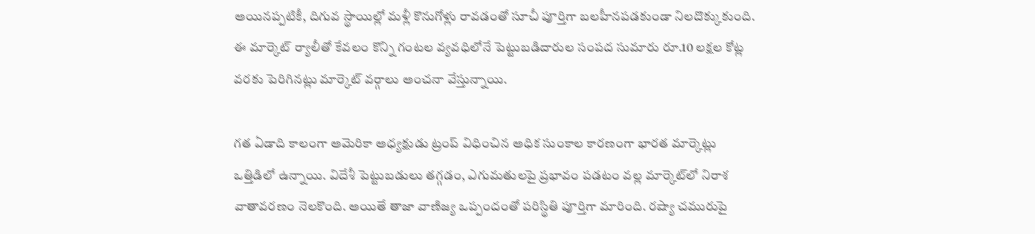అయినప్పటికీ, దిగువ స్థాయిల్లో మళ్లీ కొనుగోళ్లు రావడంతో సూచీ పూర్తిగా బలహీనపడకుండా నిలదొక్కుకుంది. ఈ మార్కెట్ ర్యాలీతో కేవలం కొన్ని గంటల వ్యవధిలోనే పెట్టుబడిదారుల సంపద సుమారు రూ.10 లక్షల కోట్ల వరకు పెరిగినట్లు మార్కెట్ వర్గాలు అంచనా వేస్తున్నాయి.

గత ఏడాది కాలంగా అమెరికా అధ్యక్షుడు ట్రంప్ విధించిన అధిక సుంకాల కారణంగా భారత మార్కెట్లు ఒత్తిడిలో ఉన్నాయి. విదేశీ పెట్టుబడులు తగ్గడం, ఎగుమతులపై ప్రభావం పడటం వల్ల మార్కెట్‌లో నిరాశ వాతావరణం నెలకొంది. అయితే తాజా వాణిజ్య ఒప్పందంతో పరిస్థితి పూర్తిగా మారింది. రష్యా చమురుపై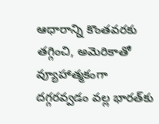ఆధారాన్ని కొంతవరకు తగ్గించి, అమెరికాతో వ్యూహాత్మకంగా దగ్గరవ్వడం వల్ల భారత్‌కు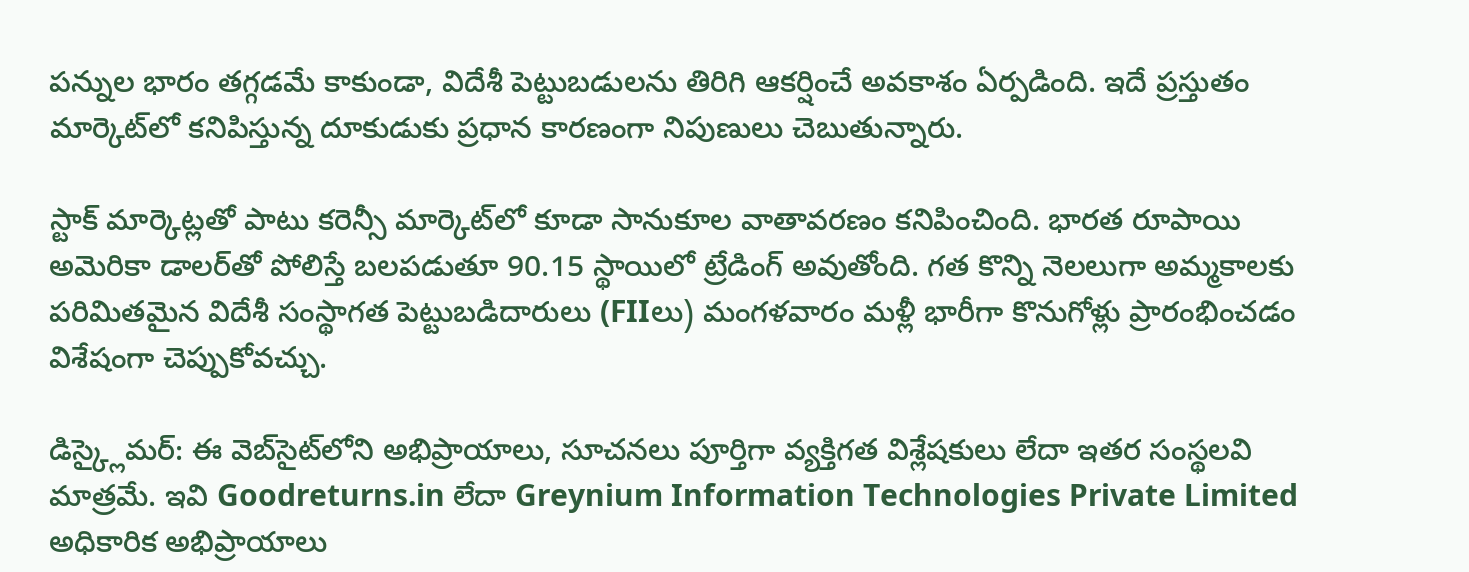పన్నుల భారం తగ్గడమే కాకుండా, విదేశీ పెట్టుబడులను తిరిగి ఆకర్షించే అవకాశం ఏర్పడింది. ఇదే ప్రస్తుతం మార్కెట్‌లో కనిపిస్తున్న దూకుడుకు ప్రధాన కారణంగా నిపుణులు చెబుతున్నారు.

స్టాక్ మార్కెట్లతో పాటు కరెన్సీ మార్కెట్‌లో కూడా సానుకూల వాతావరణం కనిపించింది. భారత రూపాయి అమెరికా డాలర్‌తో పోలిస్తే బలపడుతూ 90.15 స్థాయిలో ట్రేడింగ్ అవుతోంది. గత కొన్ని నెలలుగా అమ్మకాలకు పరిమితమైన విదేశీ సంస్థాగత పెట్టుబడిదారులు (FIIలు) మంగళవారం మళ్లీ భారీగా కొనుగోళ్లు ప్రారంభించడం విశేషంగా చెప్పుకోవచ్చు.

డిస్క్లైమర్: ఈ వెబ్‌సైట్‌లోని అభిప్రాయాలు, సూచనలు పూర్తిగా వ్యక్తిగత విశ్లేషకులు లేదా ఇతర సంస్థలవి మాత్రమే. ఇవి Goodreturns.in లేదా Greynium Information Technologies Private Limited అధికారిక అభిప్రాయాలు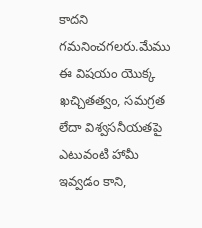కాదని గమనించగలరు.మేము ఈ విషయం యొక్క ఖచ్చితత్వం, సమగ్రత లేదా విశ్వసనీయతపై ఎటువంటి హామీ ఇవ్వడం కాని,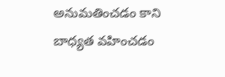అనుమతించడం కాని బాధ్యత వహించడం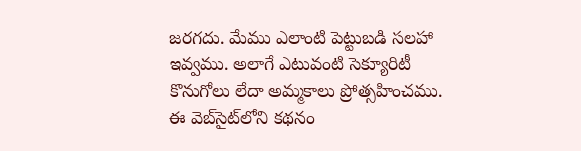జరగదు. మేము ఎలాంటి పెట్టుబడి సలహా ఇవ్వము. అలాగే ఎటువంటి సెక్యూరిటీ కొనుగోలు లేదా అమ్మకాలు ప్రోత్సహించము. ఈ వెబ్‌సైట్‌లోని కథనం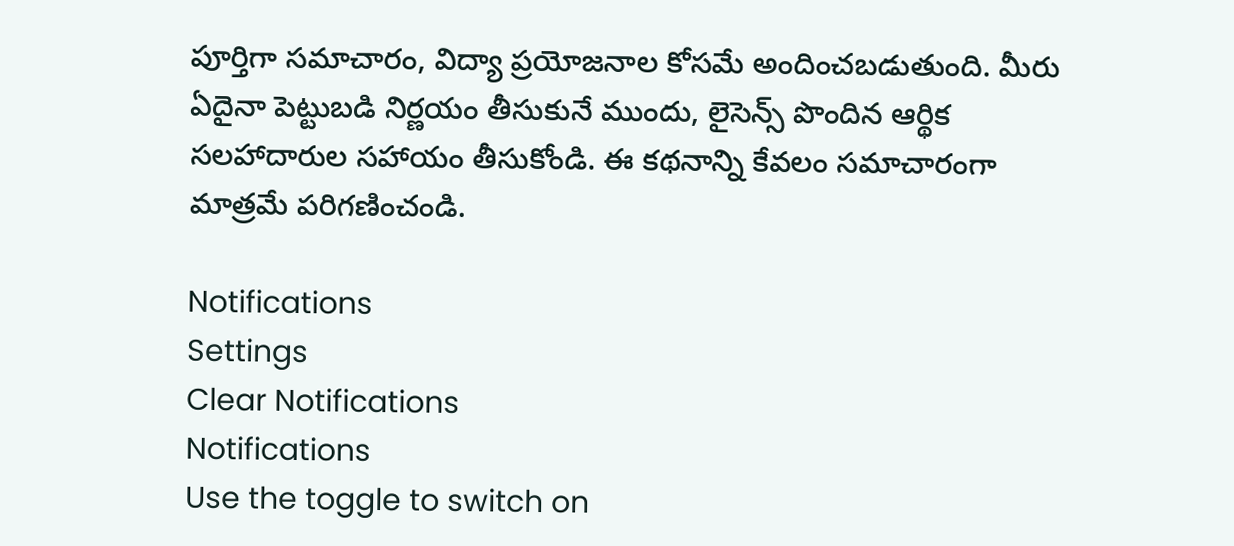పూర్తిగా సమాచారం, విద్యా ప్రయోజనాల కోసమే అందించబడుతుంది. మీరు ఏదైనా పెట్టుబడి నిర్ణయం తీసుకునే ముందు, లైసెన్స్ పొందిన ఆర్థిక సలహాదారుల సహాయం తీసుకోండి. ఈ కథనాన్ని కేవలం సమాచారంగా మాత్రమే పరిగణించండి.

Notifications
Settings
Clear Notifications
Notifications
Use the toggle to switch on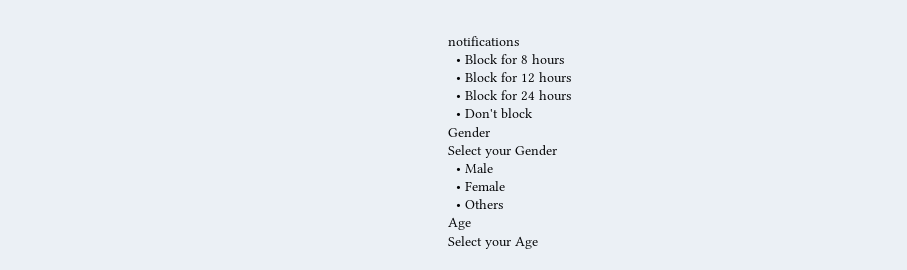notifications
  • Block for 8 hours
  • Block for 12 hours
  • Block for 24 hours
  • Don't block
Gender
Select your Gender
  • Male
  • Female
  • Others
Age
Select your Age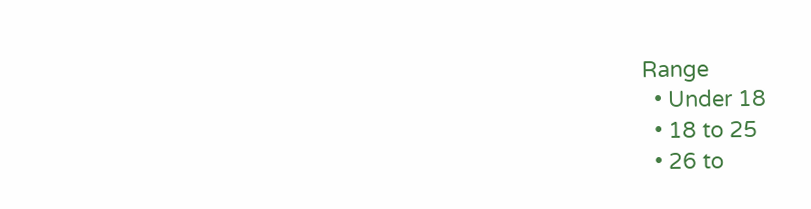Range
  • Under 18
  • 18 to 25
  • 26 to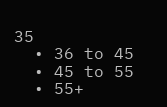35
  • 36 to 45
  • 45 to 55
  • 55+